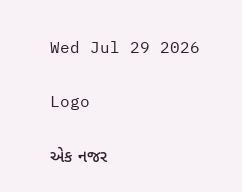Wed Jul 29 2026

Logo

એક નજર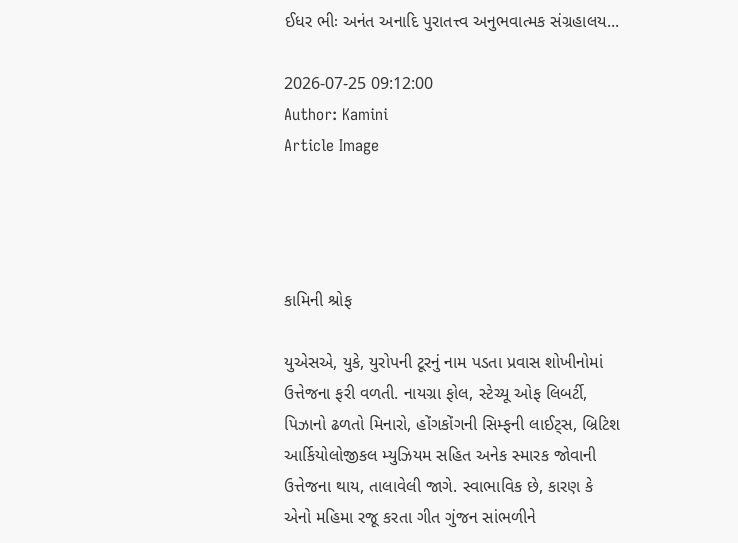ઈધર ભીઃ અનંત અનાદિ પુરાતત્ત્વ અનુભવાત્મક સંગ્રહાલય...

2026-07-25 09:12:00
Author: Kamini
Article Image




કામિની શ્રોફ

યુએસએ, યુકે, યુરોપની ટૂરનું નામ પડતા પ્રવાસ શોખીનોમાં ઉત્તેજના ફરી વળતી. નાયગ્રા ફોલ, સ્ટેચ્યૂ ઓફ લિબર્ટી, પિઝાનો ઢળતો મિનારો, હોંગકોંગની સિમ્ફની લાઈટ્સ, બ્રિટિશ આર્કિયોલોજીકલ મ્યુઝિયમ સહિત અનેક સ્મારક જોવાની ઉત્તેજના થાય, તાલાવેલી જાગે. સ્વાભાવિક છે, કારણ કે એનો મહિમા રજૂ કરતા ગીત ગુંજન સાંભળીને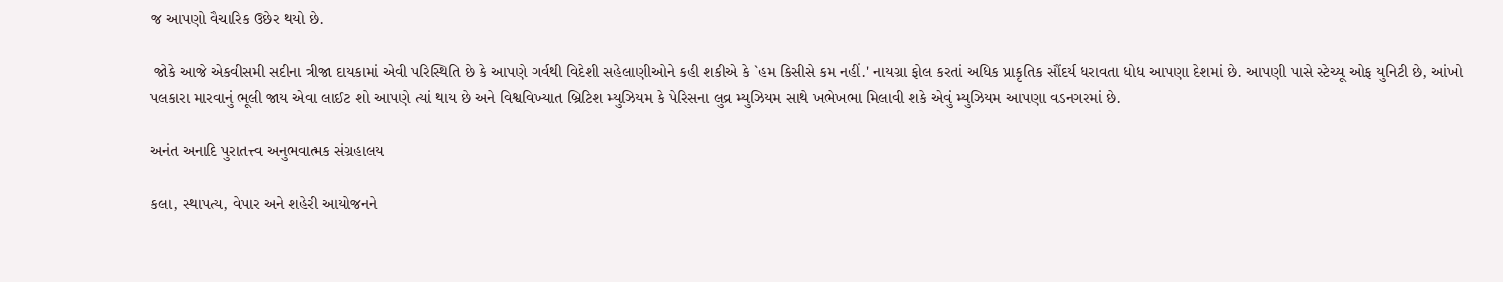જ આપણો વૈચારિક ઉછેર થયો છે.

 જોકે આજે એકવીસમી સદીના ત્રીજા દાયકામાં એવી પરિસ્થિતિ છે કે આપણે ગર્વથી વિદેશી સહેલાણીઓને કહી શકીએ કે `હમ કિસીસે કમ નહીં.' નાયગ્રા ફોલ કરતાં અધિક પ્રાકૃતિક સૌંદર્ય ધરાવતા ધોધ આપણા દેશમાં છે. આપણી પાસે સ્ટેચ્યૂ ઓફ યુનિટી છે, આંખો પલકારા મારવાનું ભૂલી જાય એવા લાઈટ શો આપણે ત્યાં થાય છે અને વિશ્વવિખ્યાત બ્રિટિશ મ્યુઝિયમ કે પેરિસના લુવ્ર મ્યુઝિયમ સાથે ખભેખભા મિલાવી શકે એવું મ્યુઝિયમ આપણા વડનગરમાં છે.

અનંત અનાદિ પુરાતત્ત્વ અનુભવાત્મક સંગ્રહાલય

કલા, સ્થાપત્ય, વેપાર અને શહેરી આયોજનને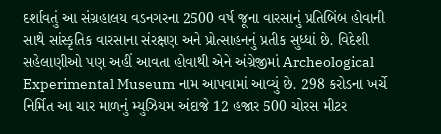દર્શાવતું આ સંગ્રહાલય વડનગરના 2500 વર્ષ જૂના વારસાનું પ્રતિબિંબ હોવાની સાથે સાંસ્કૃતિક વારસાના સંરક્ષણ અને પ્રોત્સાહનનું પ્રતીક સુધ્ધાં છે. વિદેશી સહેલાણીઓ પણ અહીં આવતા હોવાથી એને અંગ્રેજીમાં Archeological Experimental Museum નામ આપવામાં આવ્યું છે. 298 કરોડના ખર્ચે નિર્મિત આ ચાર માળનું મ્યુઝિયમ અંદાજે 12 હજાર 500 ચોરસ મીટર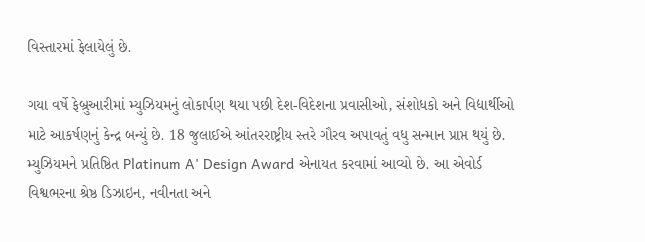વિસ્તારમાં ફેલાયેલું છે.

ગયા વર્ષે ફેબ્રુઆરીમાં મ્યુઝિયમનું લોકાર્પણ થયા પછી દેશ-વિદેશના પ્રવાસીઓ, સંશોધકો અને વિદ્યાર્થીઓ માટે આકર્ષણનું કેન્દ્ર બન્યું છે. 18 જુલાઈએ આંતરરાષ્ટ્રીય સ્તરે ગૌરવ અપાવતું વધુ સન્માન પ્રાપ્ત થયું છે. મ્યુઝિયમને પ્રતિષ્ઠિત Platinum A' Design Award એનાયત કરવામાં આવ્યો છે. આ એવોર્ડ વિશ્વભરના શ્રેષ્ઠ ડિઝાઇન, નવીનતા અને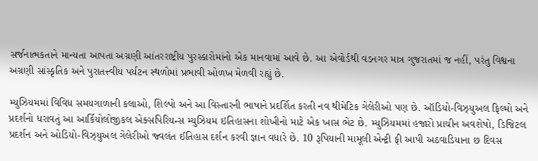સર્જનાત્મકતાને માન્યતા આપતા અગ્રણી આંતરરાષ્ટ્રીય પુરસ્કારોમાંનો એક માનવામાં આવે છે. આ એવોર્ડથી વડનગર માત્ર ગુજરાતમાં જ નહીં, પરંતુ વિશ્વના અગ્રણી સાંસ્કૃતિક અને પુરાતત્ત્વીય પર્યટન સ્થળોમાં પ્રભાવી ઓળખ મેળવી રહ્યું છે.

મ્યુઝિયમમાં વિવિધ સમયગાળાની કલાઓ, શિલ્પો અને આ વિસ્તારની ભાષાને પ્રદર્શિત કરતી નવ થીમેટિક ગેલેરીઓ પણ છે. ઑડિયો-વિઝ્યુઅલ ફિલ્મો અને પ્રદર્શનો ધરાવતું આ આર્કિયોલોજીકલ એક્સપિરિયન્સ મ્યુઝિયમ ઇતિહાસના શોખીનો માટે એક ખાસ ભેટ છે. મ્યુઝિયમમાં હજારો પ્રાચીન અવશેષો, ડિજિટલ પ્રદર્શન અને ઓડિયો-વિઝ્યુઅલ ગેલેરીઓ જ્વલંત ઈતિહાસ દર્શન કરવી જ્ઞાન વધારે છે. 10 રૂપિયાની મામૂલી એન્ટ્રી ફી આપી અઠવાડિયાના છ દિવસ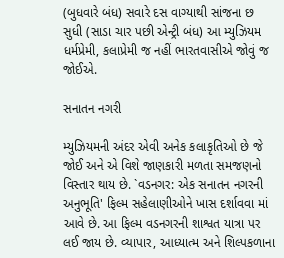(બુધવારે બંધ) સવારે દસ વાગ્યાથી સાંજના છ સુધી (સાડા ચાર પછી એન્ટ્રી બંધ) આ મ્યુઝિયમ ધર્મપ્રેમી, કલાપ્રેમી જ નહીં ભારતવાસીએ જોવું જ જોઈએ.

સનાતન નગરી

મ્યુઝિયમની અંદર એવી અનેક કલાકૃતિઓ છે જે જોઈ અને એ વિશે જાણકારી મળતા સમજણનો વિસ્તાર થાય છે. `વડનગર: એક સનાતન નગરની અનુભૂતિ' ફિલ્મ સહેલાણીઓને ખાસ દર્શાવવા માં આવે છે. આ ફિલ્મ વડનગરની શાશ્વત યાત્રા પર લઈ જાય છે. વ્યાપાર, આધ્યાત્મ અને શિલ્પકળાના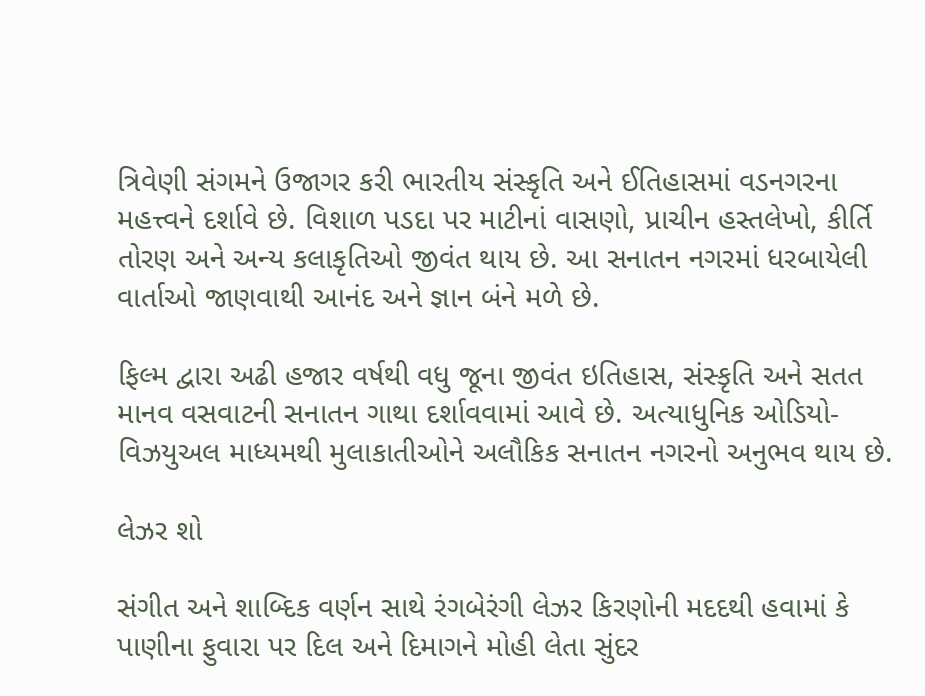ત્રિવેણી સંગમને ઉજાગર કરી ભારતીય સંસ્કૃતિ અને ઈતિહાસમાં વડનગરના મહત્ત્વને દર્શાવે છે. વિશાળ પડદા પર માટીનાં વાસણો, પ્રાચીન હસ્તલેખો, કીર્તિ તોરણ અને અન્ય કલાકૃતિઓ જીવંત થાય છે. આ સનાતન નગરમાં ધરબાયેલી વાર્તાઓ જાણવાથી આનંદ અને જ્ઞાન બંને મળે છે.

ફિલ્મ દ્વારા અઢી હજાર વર્ષથી વધુ જૂના જીવંત ઇતિહાસ, સંસ્કૃતિ અને સતત માનવ વસવાટની સનાતન ગાથા દર્શાવવામાં આવે છે. અત્યાધુનિક ઓડિયો-વિઝયુઅલ માધ્યમથી મુલાકાતીઓને અલૌકિક સનાતન નગરનો અનુભવ થાય છે.

લેઝર શો

સંગીત અને શાબ્દિક વર્ણન સાથે રંગબેરંગી લેઝર કિરણોની મદદથી હવામાં કે પાણીના ફુવારા પર દિલ અને દિમાગને મોહી લેતા સુંદર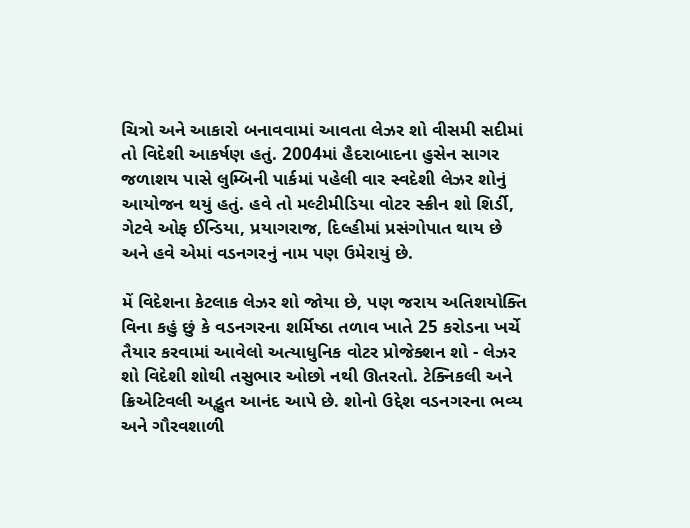ચિત્રો અને આકારો બનાવવામાં આવતા લેઝર શો વીસમી સદીમાં તો વિદેશી આકર્ષણ હતું. 2004માં હૈદરાબાદના હુસેન સાગર જળાશય પાસે લુમ્બિની પાર્કમાં પહેલી વાર સ્વદેશી લેઝર શોનું આયોજન થયું હતું. હવે તો મલ્ટીમીડિયા વોટર સ્ક્રીન શો શિર્ડી, ગેટવે ઓફ ઈન્ડિયા, પ્રયાગરાજ, દિલ્હીમાં પ્રસંગોપાત થાય છે અને હવે એમાં વડનગરનું નામ પણ ઉમેરાયું છે.

મેં વિદેશના કેટલાક લેઝર શો જોયા છે, પણ જરાય અતિશયોક્તિ વિના કહું છું કે વડનગરના શર્મિષ્ઠા તળાવ ખાતે 25 કરોડના ખર્ચે તૈયાર કરવામાં આવેલો અત્યાધુનિક વોટર પ્રોજેક્શન શો - લેઝર શો વિદેશી શોથી તસુભાર ઓછો નથી ઊતરતો. ટેક્નિકલી અને ક્રિએટિવલી અદ્ભુત આનંદ આપે છે. શોનો ઉદ્દેશ વડનગરના ભવ્ય અને ગૌરવશાળી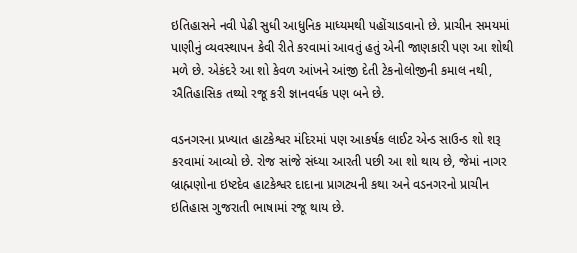ઇતિહાસને નવી પેઢી સુધી આધુનિક માધ્યમથી પહોંચાડવાનો છે. પ્રાચીન સમયમાં પાણીનું વ્યવસ્થાપન કેવી રીતે કરવામાં આવતું હતું એની જાણકારી પણ આ શોથી મળે છે. એકંદરે આ શો કેવળ આંખને આંજી દેતી ટેકનોલોજીની કમાલ નથી, ઐતિહાસિક તથ્યો રજૂ કરી જ્ઞાનવર્ધક પણ બને છે.

વડનગરના પ્રખ્યાત હાટકેશ્વર મંદિરમાં પણ આકર્ષક લાઈટ એન્ડ સાઉન્ડ શો શરૂ કરવામાં આવ્યો છે. રોજ સાંજે સંધ્યા આરતી પછી આ શો થાય છે, જેમાં નાગર બ્રાહ્મણોના ઇષ્ટદેવ હાટકેશ્વર દાદાના પ્રાગટ્યની કથા અને વડનગરનો પ્રાચીન ઇતિહાસ ગુજરાતી ભાષામાં રજૂ થાય છે.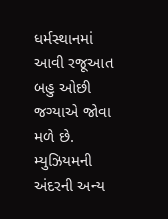ધર્મસ્થાનમાં આવી રજૂઆત બહુ ઓછી જગ્યાએ જોવા મળે છે.
મ્યુઝિયમની અંદરની અન્ય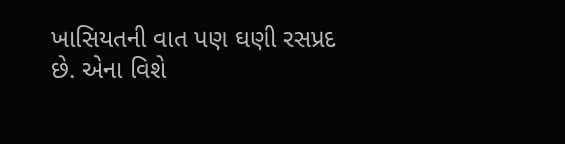ખાસિયતની વાત પણ ઘણી રસપ્રદ છે. એના વિશે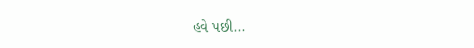હવે પછી...